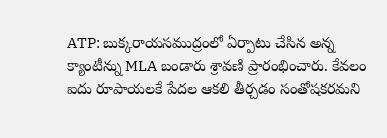ATP: బుక్కరాయసముద్రంలో ఏర్పాటు చేసిన అన్న క్యాంటీన్ను MLA బండారు శ్రావణి ప్రారంభించారు. కేవలం ఐదు రూపాయలకే పేదల ఆకలి తీర్చడం సంతోషకరమని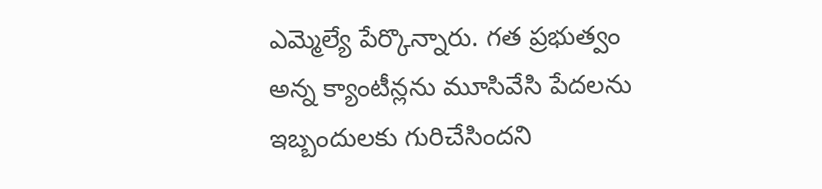ఎమ్మెల్యే పేర్కొన్నారు. గత ప్రభుత్వం అన్న క్యాంటీన్లను మూసివేసి పేదలను ఇబ్బందులకు గురిచేసిందని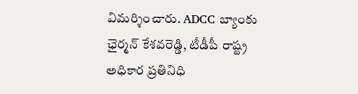విమర్శించారు. ADCC బ్యాంకు ఛైర్మన్ కేశవరెడ్డి, టీడీపీ రాష్ట్ర అధికార ప్రతినిధి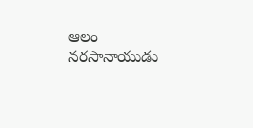ఆలం నరసానాయుడు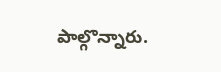పాల్గొన్నారు.